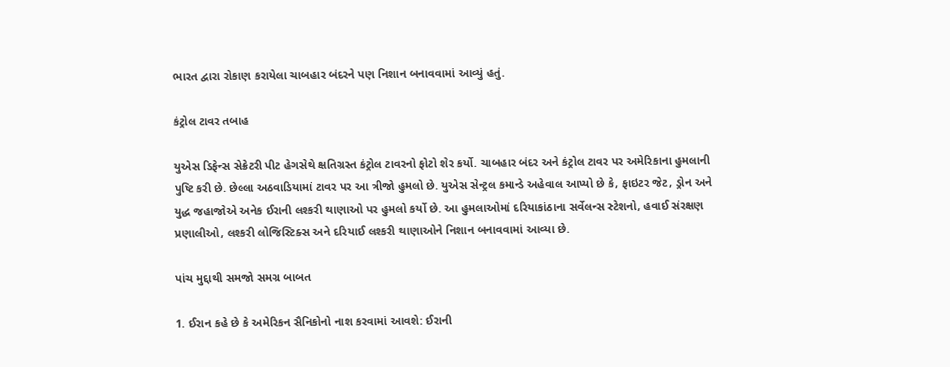ભારત દ્વારા રોકાણ કરાયેલા ચાબહાર બંદરને પણ નિશાન બનાવવામાં આવ્યું હતું.

કંટ્રોલ ટાવર તબાહ

યુએસ ડિફેન્સ સેક્રેટરી પીટ હેગસેથે ક્ષતિગ્રસ્ત કંટ્રોલ ટાવરનો ફોટો શેર કર્યો. ચાબહાર બંદર અને કંટ્રોલ ટાવર પર અમેરિકાના હુમલાની પુષ્ટિ કરી છે. છેલ્લા અઠવાડિયામાં ટાવર પર આ ત્રીજો હુમલો છે. યુએસ સેન્ટ્રલ કમાન્ડે અહેવાલ આપ્યો છે કે, ફાઇટર જેટ, ડ્રોન અને યુદ્ધ જહાજોએ અનેક ઈરાની લશ્કરી થાણાઓ પર હુમલો કર્યો છે. આ હુમલાઓમાં દરિયાકાંઠાના સર્વેલન્સ સ્ટેશનો, હવાઈ સંરક્ષણ પ્રણાલીઓ, લશ્કરી લોજિસ્ટિક્સ અને દરિયાઈ લશ્કરી થાણાઓને નિશાન બનાવવામાં આવ્યા છે.

પાંચ મુદ્દાથી સમજો સમગ્ર બાબત

1. ઈરાન કહે છે કે અમેરિકન સૈનિકોનો નાશ કરવામાં આવશે: ઈરાની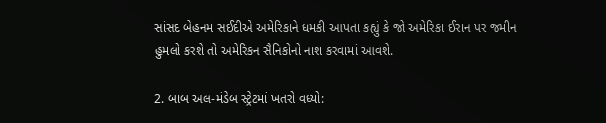સાંસદ બેહનમ સઈદીએ અમેરિકાને ધમકી આપતા કહ્યું કે જો અમેરિકા ઈરાન પર જમીન હુમલો કરશે તો અમેરિકન સૈનિકોનો નાશ કરવામાં આવશે.

2. બાબ અલ-મંડેબ સ્ટ્રેટમાં ખતરો વધ્યો: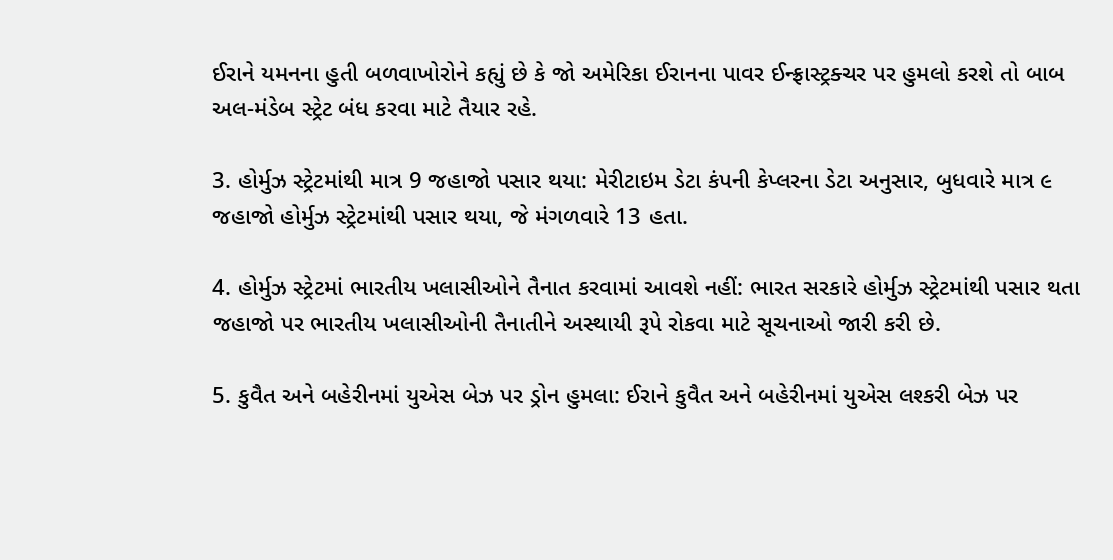ઈરાને યમનના હુતી બળવાખોરોને કહ્યું છે કે જો અમેરિકા ઈરાનના પાવર ઈન્ફ્રાસ્ટ્રક્ચર પર હુમલો કરશે તો બાબ અલ-મંડેબ સ્ટ્રેટ બંધ કરવા માટે તૈયાર રહે.

3. હોર્મુઝ સ્ટ્રેટમાંથી માત્ર 9 જહાજો પસાર થયા: મેરીટાઇમ ડેટા કંપની કેપ્લરના ડેટા અનુસાર, બુધવારે માત્ર ૯ જહાજો હોર્મુઝ સ્ટ્રેટમાંથી પસાર થયા, જે મંગળવારે 13 હતા.

4. હોર્મુઝ સ્ટ્રેટમાં ભારતીય ખલાસીઓને તૈનાત કરવામાં આવશે નહીં: ભારત સરકારે હોર્મુઝ સ્ટ્રેટમાંથી પસાર થતા જહાજો પર ભારતીય ખલાસીઓની તૈનાતીને અસ્થાયી રૂપે રોકવા માટે સૂચનાઓ જારી કરી છે.

5. કુવૈત અને બહેરીનમાં યુએસ બેઝ પર ડ્રોન હુમલા: ઈરાને કુવૈત અને બહેરીનમાં યુએસ લશ્કરી બેઝ પર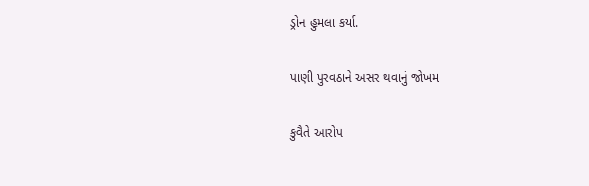ડ્રોન હુમલા કર્યા.

પાણી પુરવઠાને અસર થવાનું જોખમ

કુવૈતે આરોપ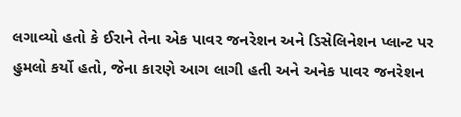લગાવ્યો હતો કે ઈરાને તેના એક પાવર જનરેશન અને ડિસેલિનેશન પ્લાન્ટ પર હુમલો કર્યો હતો, જેના કારણે આગ લાગી હતી અને અનેક પાવર જનરેશન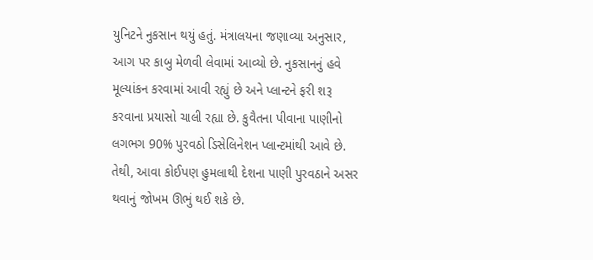યુનિટને નુકસાન થયું હતું. મંત્રાલયના જણાવ્યા અનુસાર, આગ પર કાબુ મેળવી લેવામાં આવ્યો છે. નુકસાનનું હવે મૂલ્યાંકન કરવામાં આવી રહ્યું છે અને પ્લાન્ટને ફરી શરૂ કરવાના પ્રયાસો ચાલી રહ્યા છે. કુવૈતના પીવાના પાણીનો લગભગ 90% પુરવઠો ડિસેલિનેશન પ્લાન્ટમાંથી આવે છે. તેથી, આવા કોઈપણ હુમલાથી દેશના પાણી પુરવઠાને અસર થવાનું જોખમ ઊભું થઈ શકે છે.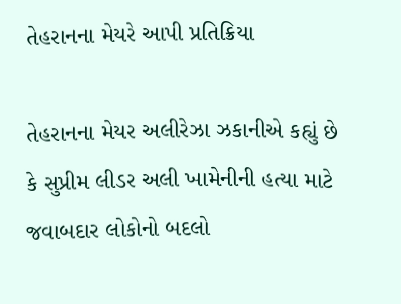તેહરાનના મેયરે આપી પ્રતિક્રિયા

તેહરાનના મેયર અલીરેઝા ઝકાનીએ કહ્યું છે કે સુપ્રીમ લીડર અલી ખામેનીની હત્યા માટે જવાબદાર લોકોનો બદલો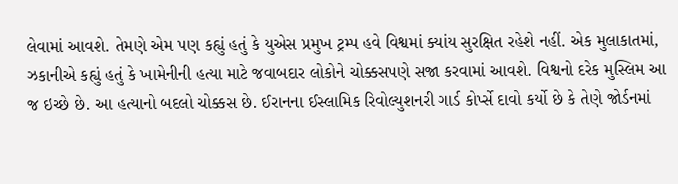લેવામાં આવશે. તેમણે એમ પણ કહ્યું હતું કે યુએસ પ્રમુખ ટ્રમ્પ હવે વિશ્વમાં ક્યાંય સુરક્ષિત રહેશે નહીં. એક મુલાકાતમાં, ઝકાનીએ કહ્યું હતું કે ખામેનીની હત્યા માટે જવાબદાર લોકોને ચોક્કસપણે સજા કરવામાં આવશે. વિશ્વનો દરેક મુસ્લિમ આ જ ઇચ્છે છે. આ હત્યાનો બદલો ચોક્કસ છે. ઈરાનના ઈસ્લામિક રિવોલ્યુશનરી ગાર્ડ કોર્પ્સે દાવો કર્યો છે કે તેણે જોર્ડનમાં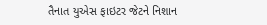તૈનાત યુએસ ફાઇટર જેટને નિશાન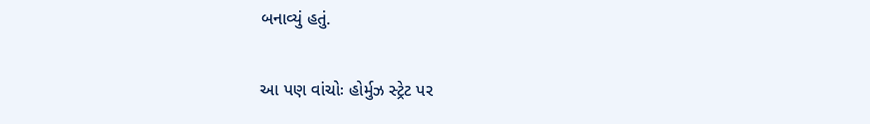બનાવ્યું હતું.

આ પણ વાંચોઃ હોર્મુઝ સ્ટ્રેટ પર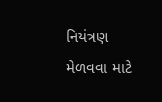નિયંત્રણ મેળવવા માટે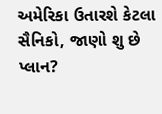અમેરિકા ઉતારશે કેટલા સૈનિકો, જાણો શુ છે પ્લાન?